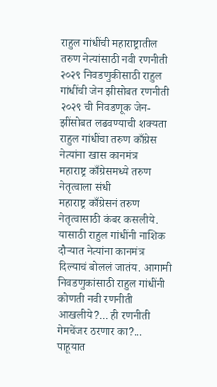राहुल गांधींची महाराष्ट्रातील तरुण नेत्यांसाठी नवी रणनीती
२०२९ निवडणुकीसाठी राहुल गांधींची जेन झीसोबत रणनीती
२०२९ ची निवडणूक जेन- झींसोबत लढवण्याची शक्यता
राहुल गांधींचा तरुण काँग्रेस नेत्यांना खास कानमंत्र
महाराष्ट्र काँग्रेसमध्ये तरुण नेतृत्वाला संधी
महाराष्ट्र काँग्रेसनं तरुण नेतृत्वासाठी कंबर कसलीये. यासाठी राहुल गांधींनी नाशिक दौऱ्यात नेत्यांना कानमंत्र दिल्याचं बोललं जातंय. आगामी निवडणुकांसाठी राहुल गांधींनी कोणती नवी रणनीती आखलीये?... ही रणनीती गेमचेंजर ठरणार का?... पाहूयात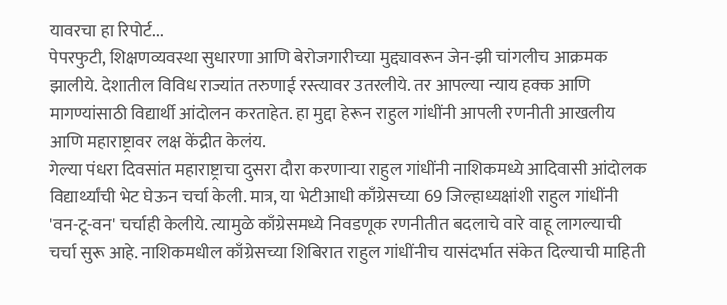यावरचा हा रिपोर्ट...
पेपरफुटी, शिक्षणव्यवस्था सुधारणा आणि बेरोजगारीच्या मुद्द्यावरून जेन-झी चांगलीच आक्रमक झालीये. देशातील विविध राज्यांत तरुणाई रस्त्यावर उतरलीये. तर आपल्या न्याय हक्क आणि मागण्यांसाठी विद्यार्थी आंदोलन करताहेत. हा मुद्दा हेरून राहुल गांधींनी आपली रणनीती आखलीय आणि महाराष्ट्रावर लक्ष केंद्रीत केलंय.
गेल्या पंधरा दिवसांत महाराष्ट्राचा दुसरा दौरा करणाऱ्या राहुल गांधींनी नाशिकमध्ये आदिवासी आंदोलक विद्यार्थ्यांची भेट घेऊन चर्चा केली. मात्र, या भेटीआधी काँग्रेसच्या 69 जिल्हाध्यक्षांशी राहुल गांधींनी 'वन-टू-वन' चर्चाही केलीये. त्यामुळे काँग्रेसमध्ये निवडणूक रणनीतीत बदलाचे वारे वाहू लागल्याची चर्चा सुरू आहे. नाशिकमधील काँग्रेसच्या शिबिरात राहुल गांधींनीच यासंदर्भात संकेत दिल्याची माहिती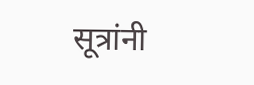सूत्रांनी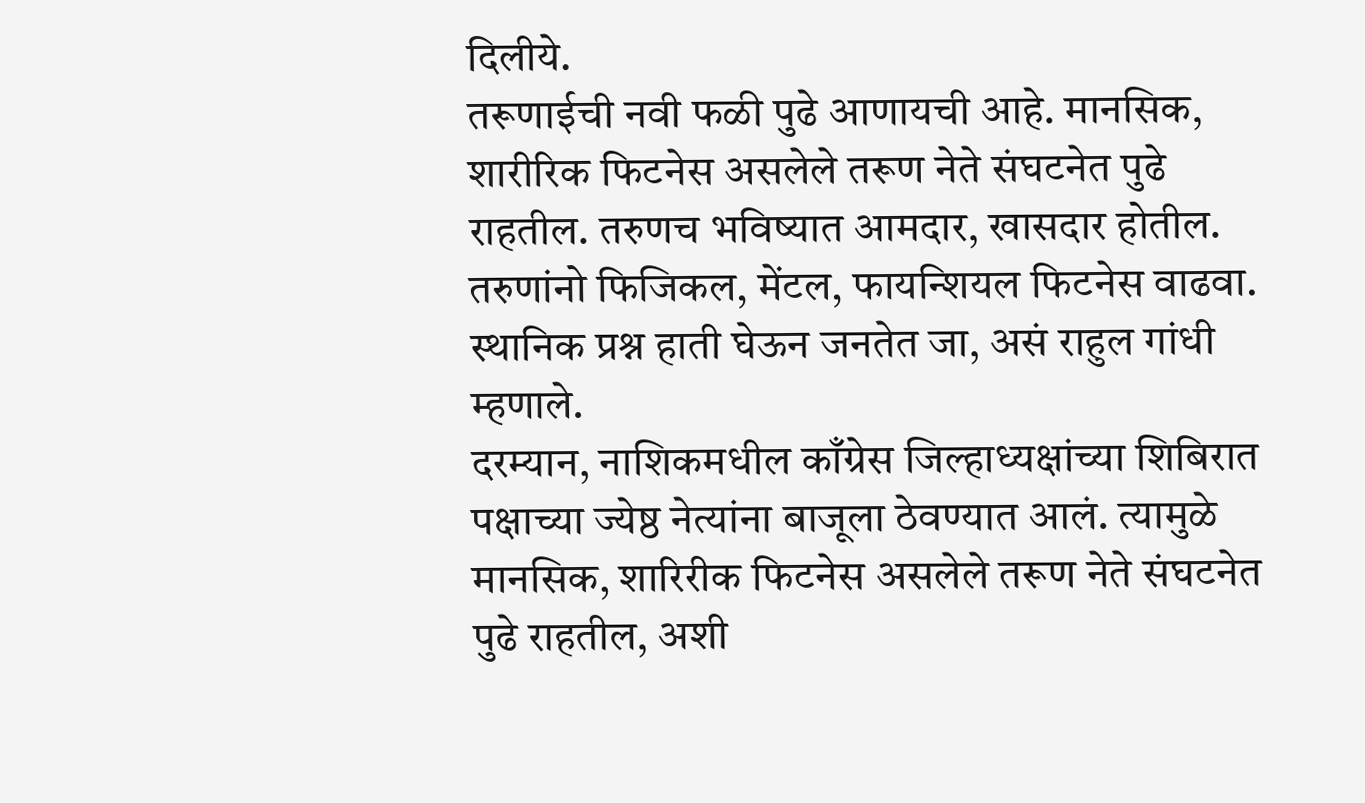दिलीये.
तरूणाईची नवी फळी पुढे आणायची आहे. मानसिक, शारीरिक फिटनेस असलेले तरूण नेते संघटनेत पुढे राहतील. तरुणच भविष्यात आमदार, खासदार होतील. तरुणांनो फिजिकल, मेंटल, फायन्शियल फिटनेस वाढवा. स्थानिक प्रश्न हाती घेऊन जनतेत जा, असं राहुल गांधी म्हणाले.
दरम्यान, नाशिकमधील काँग्रेस जिल्हाध्यक्षांच्या शिबिरात पक्षाच्या ज्येष्ठ नेत्यांना बाजूला ठेवण्यात आलं. त्यामुळे मानसिक, शारिरीक फिटनेस असलेले तरूण नेते संघटनेत पुढे राहतील, अशी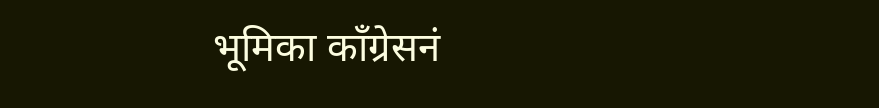भूमिका काँग्रेसनं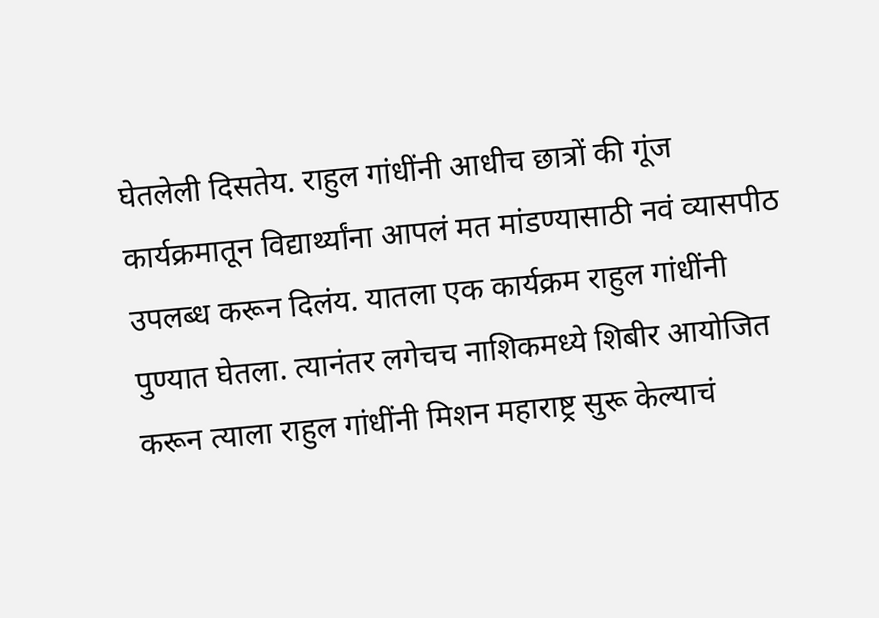घेतलेली दिसतेय. राहुल गांधींनी आधीच छात्रों की गूंज कार्यक्रमातून विद्यार्थ्यांना आपलं मत मांडण्यासाठी नवं व्यासपीठ उपलब्ध करून दिलंय. यातला एक कार्यक्रम राहुल गांधींनी पुण्यात घेतला. त्यानंतर लगेचच नाशिकमध्ये शिबीर आयोजित करून त्याला राहुल गांधींनी मिशन महाराष्ट्र सुरू केल्याचं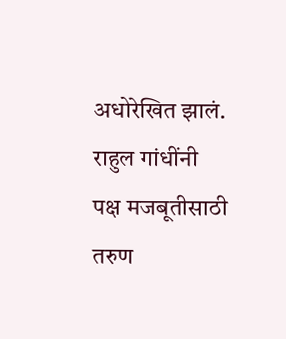अधोरेखित झालं.
राहुल गांधींनी पक्ष मजबूतीसाठी तरुण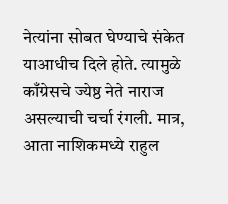नेत्यांना सोबत घेण्याचे संकेत याआधीच दिले होते. त्यामुळे काँग्रेसचे ज्येष्ठ नेते नाराज असल्याची चर्चा रंगली. मात्र, आता नाशिकमध्ये राहुल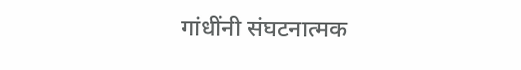गांधींनी संघटनात्मक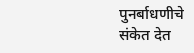पुनर्बाधणीचे संकेत देत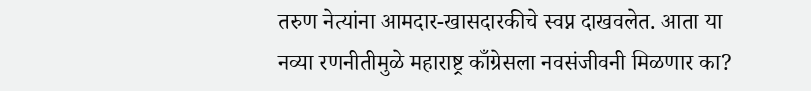तरुण नेत्यांना आमदार-खासदारकीचे स्वप्न दाखवलेत. आता या नव्या रणनीतीमुळे महाराष्ट्र काँग्रेसला नवसंजीवनी मिळणार का?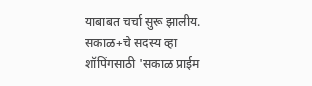याबाबत चर्चा सुरू झालीय.
सकाळ+चे सदस्य व्हा
शॉपिंगसाठी 'सकाळ प्राईम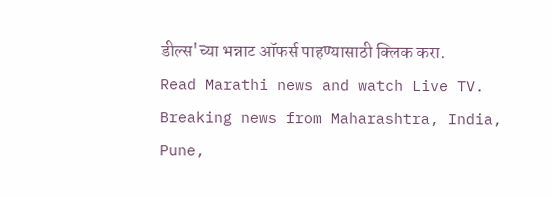डील्स'च्या भन्नाट ऑफर्स पाहण्यासाठी क्लिक करा.
Read Marathi news and watch Live TV. Breaking news from Maharashtra, India, Pune,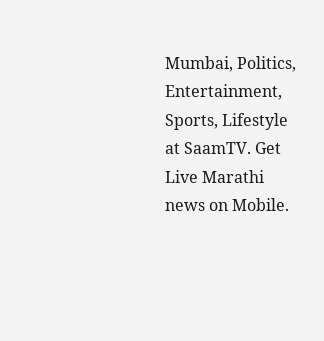Mumbai, Politics, Entertainment, Sports, Lifestyle at SaamTV. Get Live Marathi news on Mobile.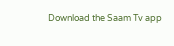Download the Saam Tv app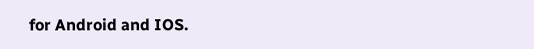for Android and IOS.